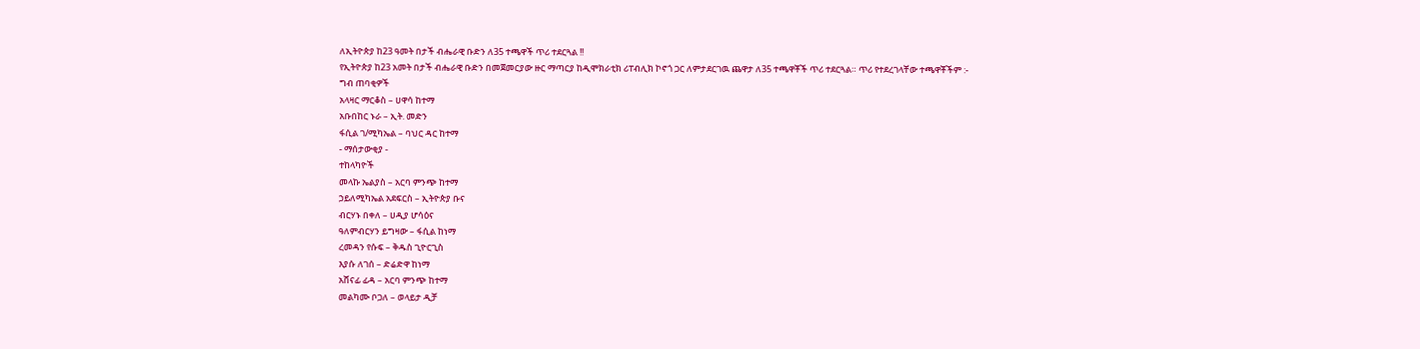ለኢትዮጵያ ከ23 ዓመት በታች ብሔራዊ ቡድን ለ35 ተጫዋች ጥሪ ተደርጓል !!
የኢትዮጵያ ከ23 አመት በታች ብሔራዊ ቡድን በመጀመርያው ዙር ማጣርያ ከዲሞክራቲክ ሪፐብሊክ ኮኖጎ ጋር ለምታደርገዉ ጨዋታ ለ35 ተጫዋቾች ጥሪ ተደርጓል። ጥሪ የተደረገላቸው ተጫዋቾችም :-
ግብ ጠባቂዎች
አላዛር ማርቆስ – ሀዋሳ ከተማ
አቡበከር ኑራ – ኢት. መድን
ፋሲል ገ/ሚካኤል – ባህር ዳር ከተማ
- ማሰታውቂያ -
ተከላካዮች
መላኩ ኤልያስ – አርባ ምንጭ ከተማ
ኃይለሚካኤል አደፍርስ – ኢትዮጵያ ቡና
ብርሃኑ በቀለ – ሀዲያ ሆሳዕና
ዓለምብርሃን ይግዛው – ፋሲል ከነማ
ረመዳን የሱፍ – ቅዱስ ጊዮርጊስ
እያሱ ለገሰ – ድሬድዋ ከነማ
አሸናፊ ፊዳ – አርባ ምንጭ ከተማ
መልካሙ ቦጋለ – ወላይታ ዲቻ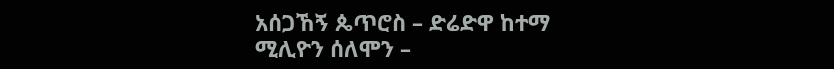አሰጋኸኝ ጴጥሮስ – ድሬድዋ ከተማ
ሚሊዮን ሰለሞን –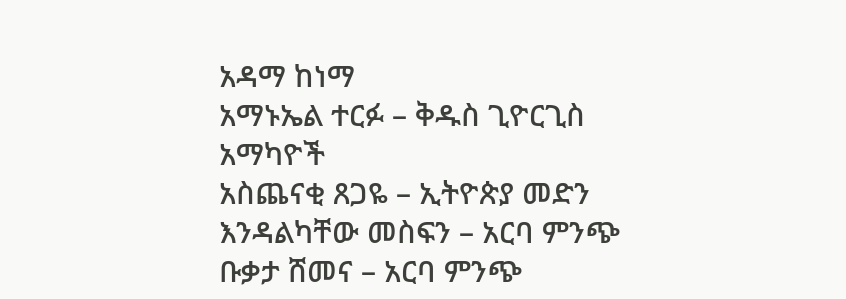አዳማ ከነማ
አማኑኤል ተርፉ – ቅዱስ ጊዮርጊስ
አማካዮች
አስጨናቂ ጸጋዬ – ኢትዮጵያ መድን
እንዳልካቸው መስፍን – አርባ ምንጭ
ቡቃታ ሸመና – አርባ ምንጭ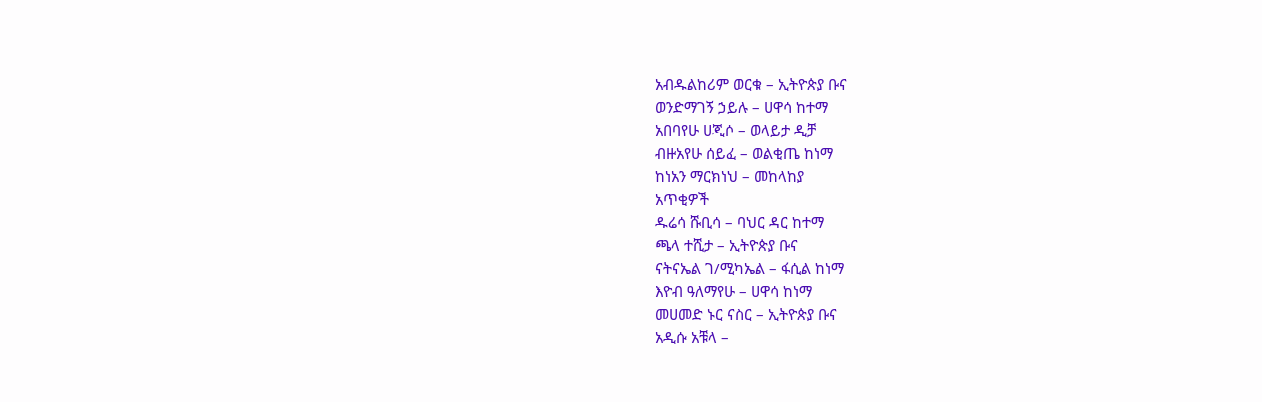አብዱልከሪም ወርቁ – ኢትዮጵያ ቡና
ወንድማገኝ ኃይሉ – ሀዋሳ ከተማ
አበባየሁ ሀጂሶ – ወላይታ ዲቻ
ብዙአየሁ ሰይፈ – ወልቂጤ ከነማ
ከነአን ማርክነህ – መከላከያ
አጥቂዎች
ዱሬሳ ሹቢሳ – ባህር ዳር ከተማ
ጫላ ተሺታ – ኢትዮጵያ ቡና
ናትናኤል ገ/ሚካኤል – ፋሲል ከነማ
እዮብ ዓለማየሁ – ሀዋሳ ከነማ
መሀመድ ኑር ናስር – ኢትዮጵያ ቡና
አዲሱ አቹላ –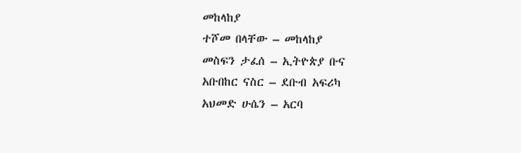መከላከያ
ተሾመ በላቸው – መከላከያ
መስፍን ታፈሰ – ኢትዮጵያ ቡና
አቡበከር ናስር – ደቡብ አፍሪካ
አህመድ ሁሴን – አርባ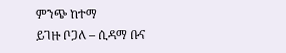ምንጭ ከተማ
ይገዙ ቦጋለ – ሲዳማ ቡና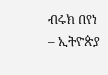ብሩክ በየነ – ኢትዮጵያ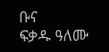ቡና
ፍቃዱ ዓለሙ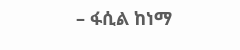– ፋሲል ከነማ